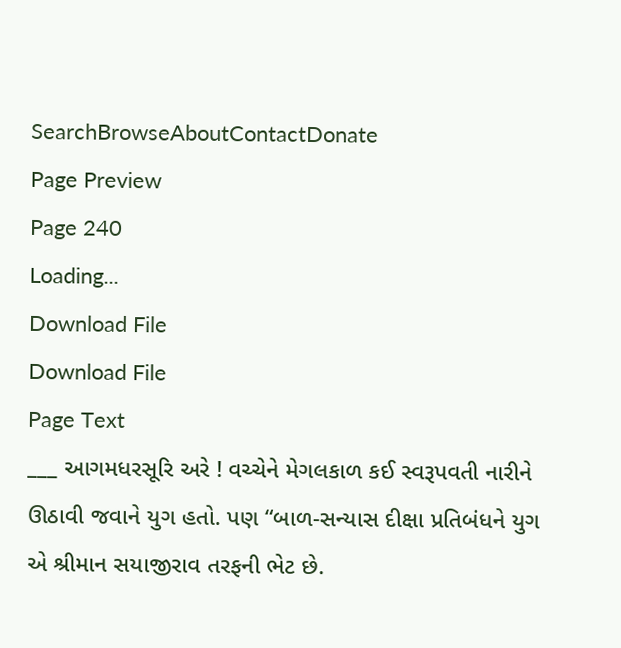SearchBrowseAboutContactDonate
Page Preview
Page 240
Loading...
Download File
Download File
Page Text
___ આગમધરસૂરિ અરે ! વચ્ચેને મેગલકાળ કઈ સ્વરૂપવતી નારીને ઊઠાવી જવાને યુગ હતો. પણ “બાળ-સન્યાસ દીક્ષા પ્રતિબંધને યુગ એ શ્રીમાન સયાજીરાવ તરફની ભેટ છે.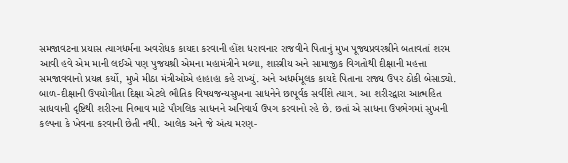સમજાવટના પ્રયાસ ત્યાગધર્મના અવરોધક કાયદા કરવાની હોંશ ધરાવનાર રાજવીને પિતાનું મુખ પૂજ્યપ્રવરશ્રીને બતાવતાં શરમ આવી હવે એમ માની લઈએ પણ પુજયશ્રી એમના મહામંત્રીને મલ્યા, શાસ્ત્રીય અને સામાજીક વિગતોથી દીક્ષાની મહત્તા સમજાવવાનો પ્રયત્ન કર્યો, મુખે મીઠા મંત્રીઓએ હાહાહા કહે રાખ્યું. અને અધર્મમૂલક કાયદે પિતાના રાજ્ય ઉપર ઠોકી બેસાડ્યો. બાળ-દીક્ષાની ઉપયોગીતા દિક્ષા એટલે ભૌતિક વિષયજન્યસુખના સાધનેને છાપૂર્વક સર્વીશે ત્યાગ. આ શરીરદ્વારા આત્મહિત સાધવાની દૃષ્ટિથી શરીરના નિભાવ માટે પૌગલિક સાધનને અનિવાર્ય ઉપગ કરવાનો રહે છે. છતાં એ સાધના ઉપભેગમાં સુખની કલ્પના કે ખેવના કરવાની છેતી નથી. આલેક અને જે અંત્ય મરણ-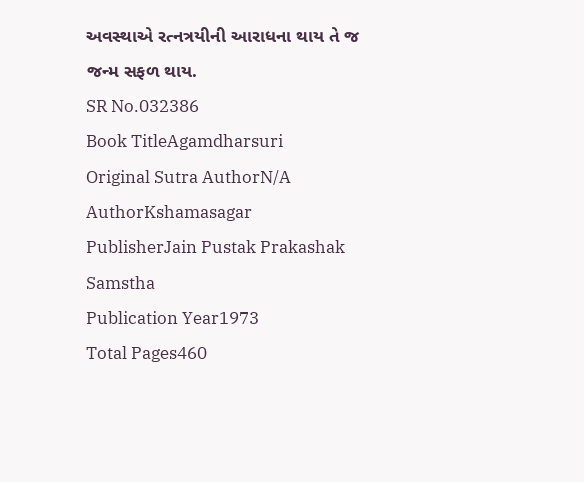અવસ્થાએ રત્નત્રયીની આરાધના થાય તે જ જન્મ સફળ થાય.
SR No.032386
Book TitleAgamdharsuri
Original Sutra AuthorN/A
AuthorKshamasagar
PublisherJain Pustak Prakashak Samstha
Publication Year1973
Total Pages460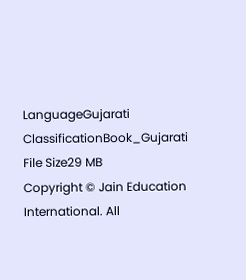LanguageGujarati
ClassificationBook_Gujarati
File Size29 MB
Copyright © Jain Education International. All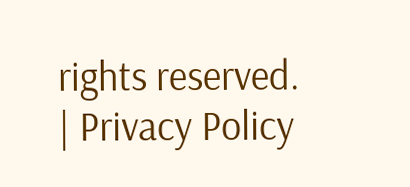rights reserved. | Privacy Policy